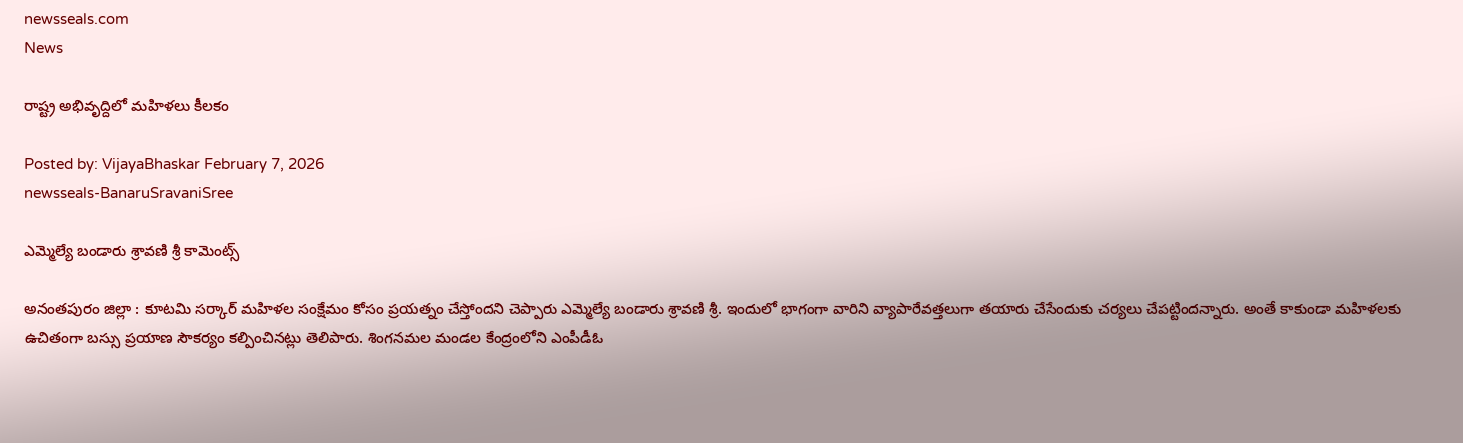newsseals.com
News

రాష్ట్ర అభివృద్దిలో మ‌హిళ‌లు కీల‌కం

Posted by: VijayaBhaskar February 7, 2026
newsseals-BanaruSravaniSree

ఎమ్మెల్యే బండారు శ్రావ‌ణి శ్రీ కామెంట్స్

అనంత‌పురం జిల్లా : కూట‌మి స‌ర్కార్ మ‌హిళ‌ల సంక్షేమం కోసం ప్ర‌య‌త్నం చేస్తోంద‌ని చెప్పారు ఎమ్మెల్యే బండారు శ్రావ‌ణి శ్రీ‌. ఇందులో భాగంగా వారిని వ్యాపారేవ‌త్త‌లుగా త‌యారు చేసేందుకు చ‌ర్య‌లు చేప‌ట్టింద‌న్నారు. అంతే కాకుండా మ‌హిళ‌ల‌కు ఉచితంగా బ‌స్సు ప్ర‌యాణ సౌక‌ర్యం క‌ల్పించిన‌ట్లు తెలిపారు. శింగనమల మండల కేంద్రంలోని ఎంపీడీఓ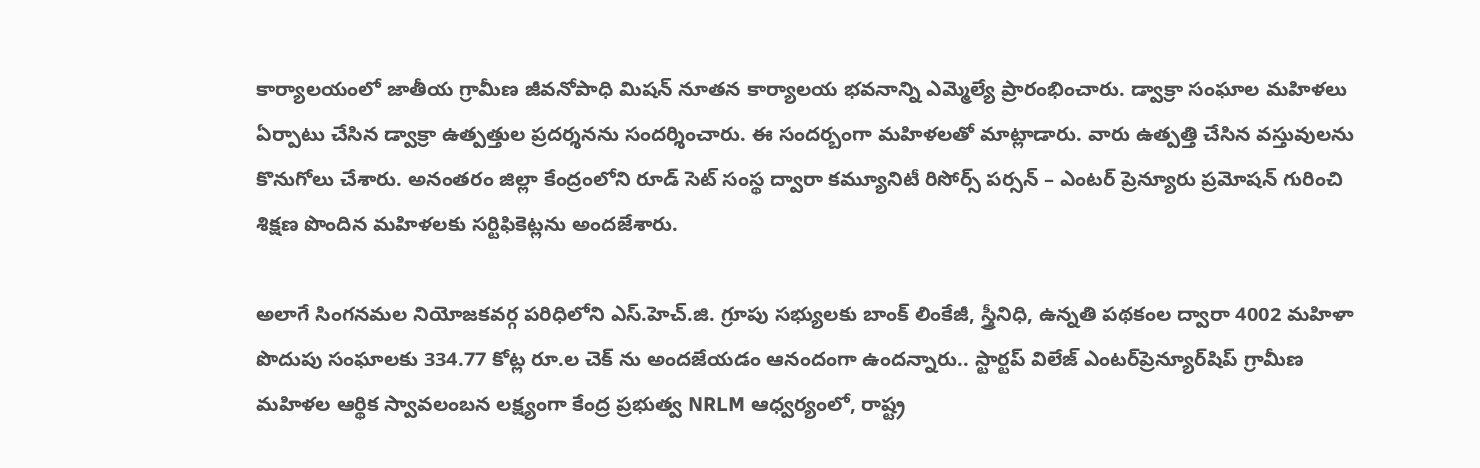కార్యాలయంలో జాతీయ గ్రామీణ జీవనోపాధి మిషన్ నూతన కార్యాలయ భవనాన్ని ఎమ్మెల్యే ప్రారంభించారు. డ్వాక్రా సంఘాల‌ మహిళలు ఏర్పాటు చేసిన డ్వాక్రా ఉత్పత్తుల ప్రదర్శనను సందర్శించారు. ఈ సంద‌ర్బంగా మహిళలతో మాట్లాడారు. వారు ఉత్పత్తి చేసిన వస్తువులను కొనుగోలు చేశారు. అనంతరం జిల్లా కేంద్రంలోని రూడ్ సెట్ సంస్థ ద్వారా కమ్యూనిటీ రిసోర్స్ పర్సన్ – ఎంటర్ ప్రెన్యూరు ప్రమోషన్ గురించి శిక్షణ పొందిన మహిళలకు సర్టిఫికెట్లను అందజేశారు.

అలాగే సింగ‌న‌మ‌ల నియోజకవర్గ పరిధిలోని ఎస్.హెచ్.జి. గ్రూపు సభ్యులకు బాంక్ లింకేజీ, స్త్రీనిధి, ఉన్నతి పథకంల ద్వారా 4002 మహిళా పొదుపు సంఘాలకు 334.77 కోట్ల రూ.ల చెక్ ను అందజేయడం ఆనందంగా ఉంద‌న్నారు.. స్టార్టప్ విలేజ్ ఎంటర్‌ప్రెన్యూర్‌షిప్ గ్రామీణ మహిళల ఆర్థిక స్వావలంబన లక్ష్యంగా కేంద్ర ప్రభుత్వ NRLM ఆధ్వర్యంలో, రాష్ట్ర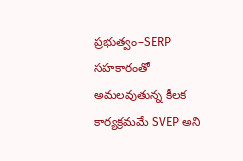ప్రభుత్వం–SERP సహకారంతో అమలవుతున్న కీలక కార్యక్రమమే SVEP అని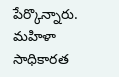పేర్కొన్నారు. మహిళా సాధికారత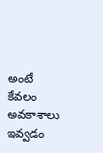అంటే కేవలం అవకాశాలు ఇవ్వడం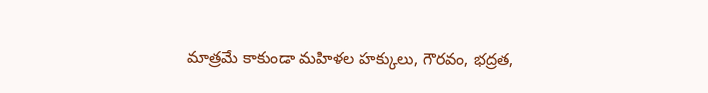మాత్రమే కాకుండా మహిళల హక్కులు, గౌరవం, భద్రత,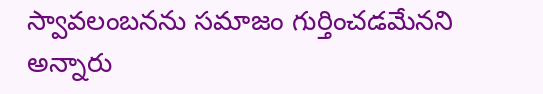స్వావలంబనను సమాజం గుర్తించడమేన‌ని అన్నారు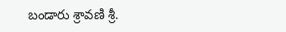బండారు శ్రావణి శ్రీ‌.